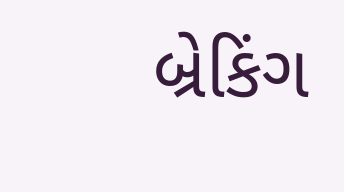બ્રેકિંગ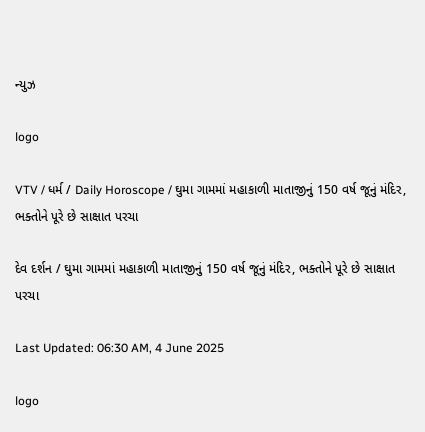ન્યુઝ

logo

VTV / ધર્મ / Daily Horoscope / ઘુમા ગામમાં મહાકાળી માતાજીનું 150 વર્ષ જૂનું મંદિર, ભક્તોને પૂરે છે સાક્ષાત પરચા

દેવ દર્શન / ઘુમા ગામમાં મહાકાળી માતાજીનું 150 વર્ષ જૂનું મંદિર, ભક્તોને પૂરે છે સાક્ષાત પરચા

Last Updated: 06:30 AM, 4 June 2025

logo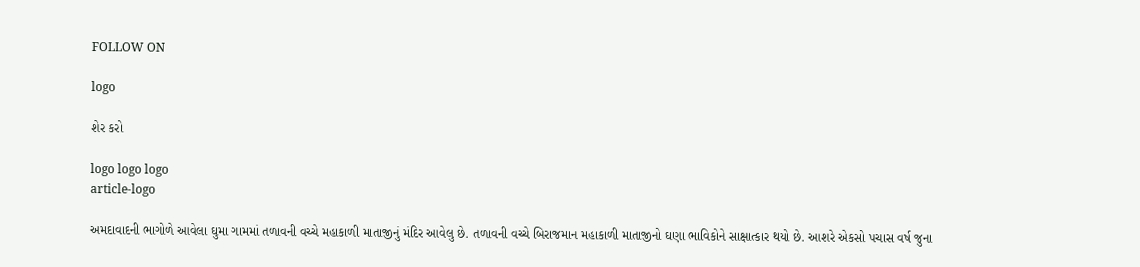FOLLOW ON

logo

શેર કરો

logo logo logo
article-logo

અમદાવાદની ભાગોળે આવેલા ઘુમા ગામમાં તળાવની વચ્ચે મહાકાળી માતાજીનું મંદિર આવેલુ છે. તળાવની વચ્ચે બિરાજમાન મહાકાળી માતાજીનો ઘણા ભાવિકોને સાક્ષાત્કાર થયો છે. આશરે એકસો પચાસ વર્ષ જુના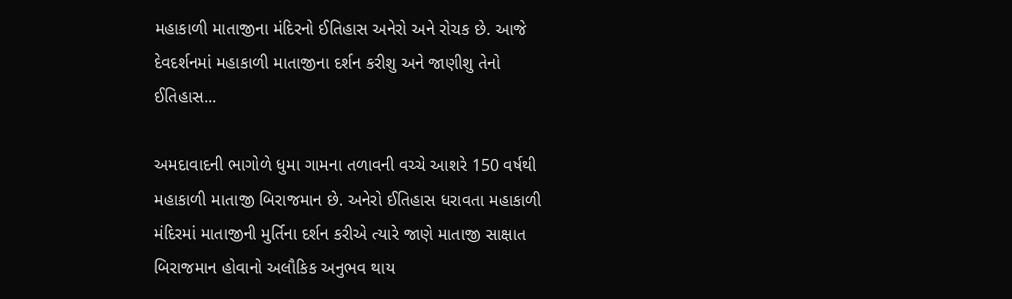મહાકાળી માતાજીના મંદિરનો ઈતિહાસ અનેરો અને રોચક છે. આજે દેવદર્શનમાં મહાકાળી માતાજીના દર્શન કરીશુ અને જાણીશુ તેનો ઈતિહાસ...

અમદાવાદની ભાગોળે ધુમા ગામના તળાવની વચ્ચે આશરે 150 વર્ષથી મહાકાળી માતાજી બિરાજમાન છે. અનેરો ઈતિહાસ ધરાવતા મહાકાળી મંદિરમાં માતાજીની મુર્તિના દર્શન કરીએ ત્યારે જાણે માતાજી સાક્ષાત બિરાજમાન હોવાનો અલૌકિક અનુભવ થાય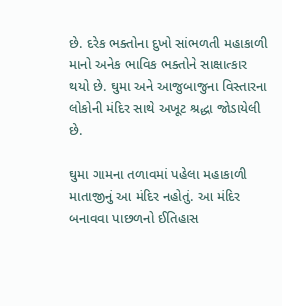છે. દરેક ભક્તોના દુખો સાંભળતી મહાકાળી માનો અનેક ભાવિક ભક્તોને સાક્ષાત્કાર થયો છે. ઘુમા અને આજુબાજુના વિસ્તારના લોકોની મંદિર સાથે અખૂટ શ્રદ્ધા જોડાયેલી છે.

ઘુમા ગામના તળાવમાં પહેલા મહાકાળી માતાજીનું આ મંદિર નહોતું. આ મંદિર બનાવવા પાછળનો ઈતિહાસ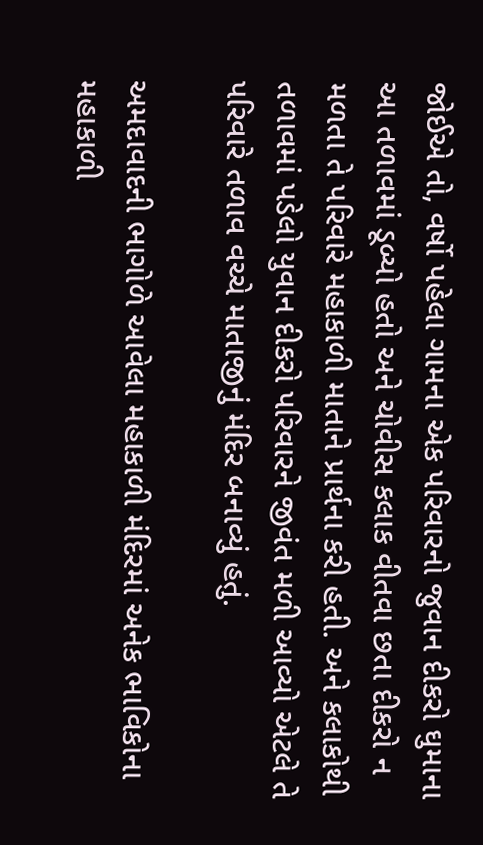જોઈએ તો, વર્ષો પહેલા ગામના એક પરિવારનો જુવાન દીકરો ઘુમાના આ તળાવમાં ડૂબ્યો હતો અને ચોવીસ કલાક વીતવા છતા દીકરો ન મળતા તે પરિવારે મહાકાળી માતાને પ્રાર્થના કરી હતી. અને કલાકોથી તળાવમાં પડેલો યુવાન દીકરો પરિવારને જીવંત મળી આવ્યો એટલે તે પરિવારે તળાવ વચ્ચે માતાજીનું મંદિર બનાવ્યું હતું.

અમદાવાદની ભાગોળે આવેલા મહાકાળી મંદિરમાં અનેક ભાવિકોના મહાકાળી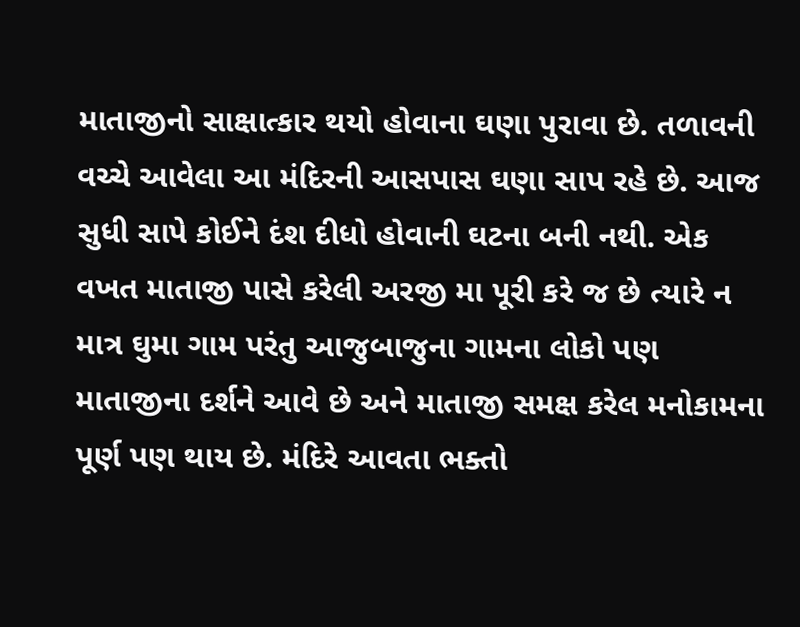માતાજીનો સાક્ષાત્કાર થયો હોવાના ઘણા પુરાવા છે. તળાવની વચ્ચે આવેલા આ મંદિરની આસપાસ ઘણા સાપ રહે છે. આજ સુધી સાપે કોઈને દંશ દીધો હોવાની ઘટના બની નથી. એક વખત માતાજી પાસે કરેલી અરજી મા પૂરી કરે જ છે ત્યારે ન માત્ર ઘુમા ગામ પરંતુ આજુબાજુના ગામના લોકો પણ માતાજીના દર્શને આવે છે અને માતાજી સમક્ષ કરેલ મનોકામના પૂર્ણ પણ થાય છે. મંદિરે આવતા ભક્તો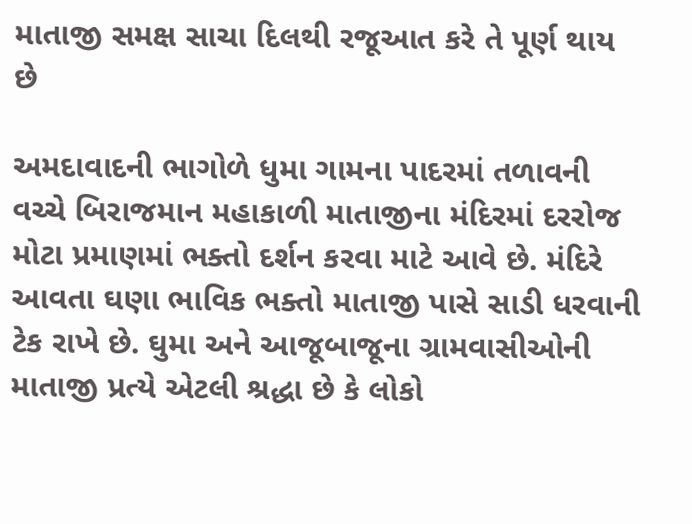માતાજી સમક્ષ સાચા દિલથી રજૂઆત કરે તે પૂર્ણ થાય છે

અમદાવાદની ભાગોળે ધુમા ગામના પાદરમાં તળાવની વચ્ચે બિરાજમાન મહાકાળી માતાજીના મંદિરમાં દરરોજ મોટા પ્રમાણમાં ભક્તો દર્શન કરવા માટે આવે છે. મંદિરે આવતા ઘણા ભાવિક ભક્તો માતાજી પાસે સાડી ધરવાની ટેક રાખે છે. ઘુમા અને આજૂબાજૂના ગ્રામવાસીઓની માતાજી પ્રત્યે એટલી શ્રદ્ધા છે કે લોકો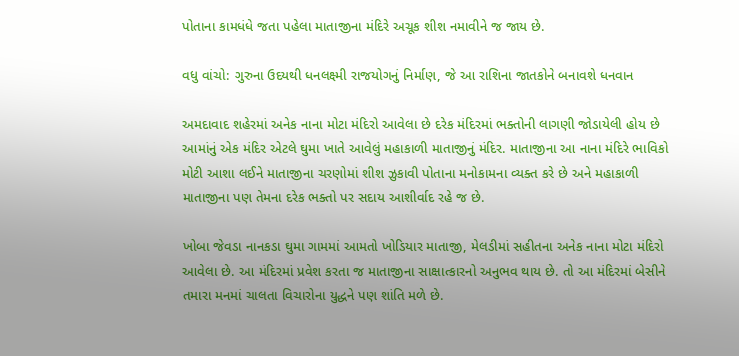પોતાના કામધંધે જતા પહેલા માતાજીના મંદિરે અચૂક શીશ નમાવીને જ જાય છે.

વધુ વાંચો: ગુરુના ઉદયથી ધનલક્ષ્મી રાજયોગનું નિર્માણ, જે આ રાશિના જાતકોને બનાવશે ધનવાન

અમદાવાદ શહેરમાં અનેક નાના મોટા મંદિરો આવેલા છે દરેક મંદિરમાં ભક્તોની લાગણી જોડાયેલી હોય છે આમાંનું એક મંદિર એટલે ઘુમા ખાતે આવેલું મહાકાળી માતાજીનું મંદિર. માતાજીના આ નાના મંદિરે ભાવિકો મોટી આશા લઈને માતાજીના ચરણોમાં શીશ ઝુકાવી પોતાના મનોકામના વ્યક્ત કરે છે અને મહાકાળી માતાજીના પણ તેમના દરેક ભક્તો પર સદાય આશીર્વાદ રહે જ છે.

ખોબા જેવડા નાનકડા ઘુમા ગામમાં આમતો ખોડિયાર માતાજી, મેલડીમાં સહીતના અનેક નાના મોટા મંદિરો આવેલા છે. આ મંદિરમાં પ્રવેશ કરતા જ માતાજીના સાક્ષાત્કારનો અનુભવ થાય છે. તો આ મંદિરમાં બેસીને તમારા મનમાં ચાલતા વિચારોના યુદ્ધને પણ શાંતિ મળે છે.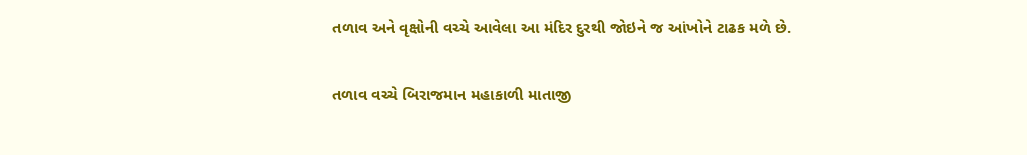તળાવ અને વૃક્ષોની વચ્ચે આવેલા આ મંદિર દુરથી જોઇને જ આંખોને ટાઢક મળે છે.

તળાવ વચ્ચે બિરાજમાન મહાકાળી માતાજી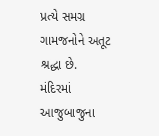પ્રત્યે સમગ્ર ગામજનોને અતૂટ શ્રદ્ધા છે. મંદિરમાં આજુબાજુના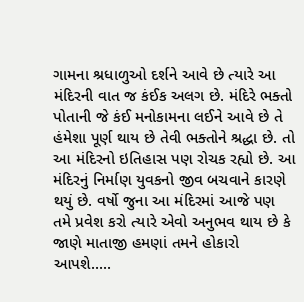ગામના શ્રધાળુઓ દર્શને આવે છે ત્યારે આ મંદિરની વાત જ કંઈક અલગ છે. મંદિરે ભક્તો પોતાની જે કંઈ મનોકામના લઈને આવે છે તે હંમેશા પૂર્ણ થાય છે તેવી ભક્તોને શ્રદ્ધા છે. તો આ મંદિરનો ઇતિહાસ પણ રોચક રહ્યો છે. આ મંદિરનું નિર્માણ યુવકનો જીવ બચવાને કારણે થયું છે. વર્ષો જુના આ મંદિરમાં આજે પણ તમે પ્રવેશ કરો ત્યારે એવો અનુભવ થાય છે કે જાણે માતાજી હમણાં તમને હોકારો આપશે.....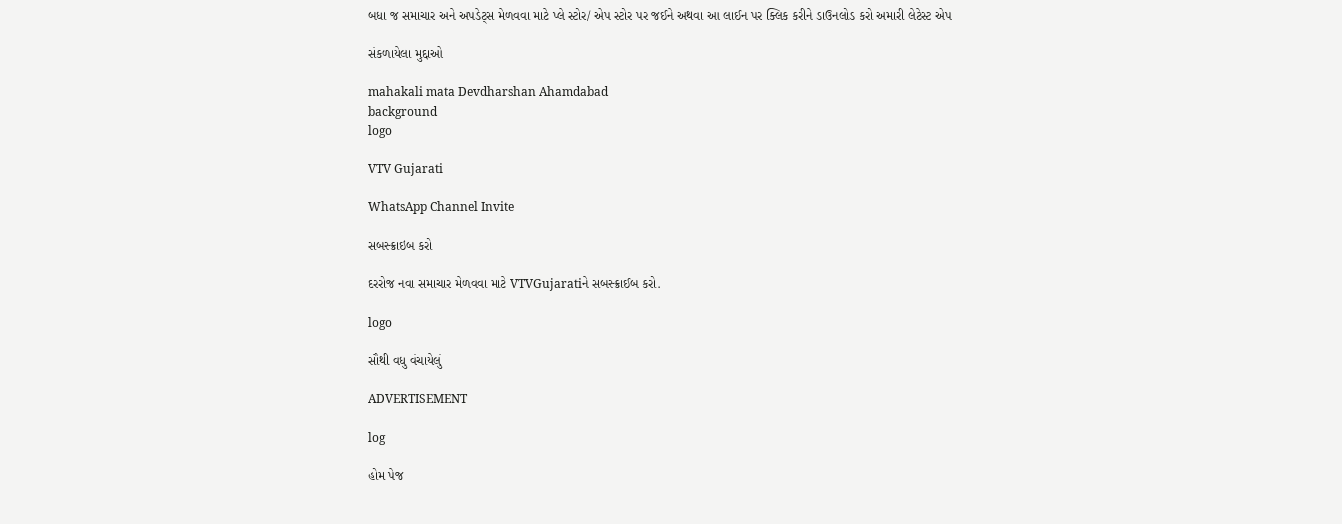બધા જ સમાચાર અને અપડેટ્સ મેળવવા માટે પ્લે સ્ટોર/ એપ સ્ટોર પર જઈને અથવા આ લાઈન પર ક્લિક કરીને ડાઉનલોડ કરો અમારી લેટેસ્ટ એપ

સંકળાયેલા મુદ્દાઓ

mahakali mata Devdharshan Ahamdabad
background
logo

VTV Gujarati

WhatsApp Channel Invite

સબસ્ક્રાઇબ કરો

દરરોજ નવા સમાચાર મેળવવા માટે VTVGujaratiને સબસ્ક્રાઈબ કરો.

logo

સૌથી વધુ વંચાયેલું

ADVERTISEMENT

log

હોમ પેજ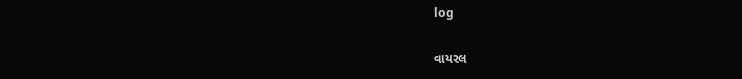log

વાયરલ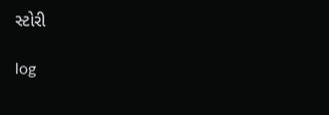સ્ટોરી

log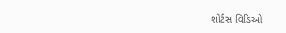શોર્ટસ વિડિઓ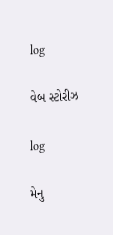log

વેબ સ્ટોરીઝ

log

મેનુ